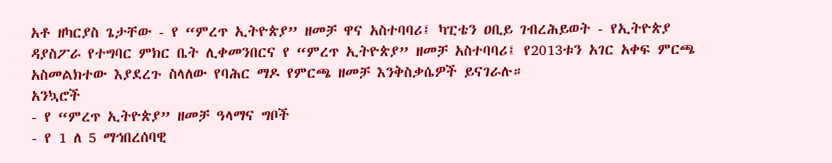አቶ ዘካርያስ ጌታቸው - የ “ምረጥ ኢትዮጵያ” ዘመቻ ዋና አስተባባሪ፤ ካፒቴን ዐቢይ ገብረሕይወት - የኢትዮጵያ ዳያስፖራ የተግባር ምክር ቤት ሊቀመንበርና የ “ምረጥ ኢትዮጵያ” ዘመቻ አስተባባሪ፤ የ2013ቱን አገር አቀፍ ምርጫ አስመልክተው እያደረጉ ስላለው የባሕር ማዶ የምርጫ ዘመቻ እንቅስቃሴዎች ይናገራሉ።
አንኳሮች
- የ “ምረጥ ኢትዮጵያ” ዘመቻ ዓላማና ግቦች
- የ 1 ለ 5 ማኅበረሰባዊ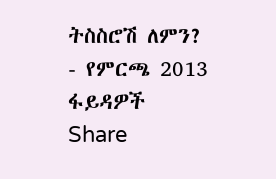ትስስሮሽ ለምን?
- የምርጫ 2013 ፋይዳዎች
Share